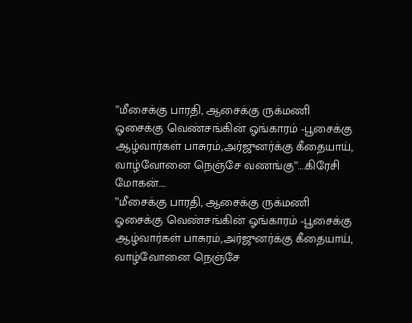’’மீசைக்கு பாரதி, ஆசைக்கு ருக்மணி
ஓசைக்கு வெண்சங்கின் ஓங்காரம் -பூசைக்கு
ஆழ்வார்கள் பாசுரம்,அர்ஜுனர்க்கு கீதையாய்,
வாழ்வோனை நெஞ்சே வணங்கு’’….கிரேசி மோகன்….
’’மீசைக்கு பாரதி, ஆசைக்கு ருக்மணி
ஓசைக்கு வெண்சங்கின் ஓங்காரம் -பூசைக்கு
ஆழ்வார்கள் பாசுரம்,அர்ஜுனர்க்கு கீதையாய்,
வாழ்வோனை நெஞ்சே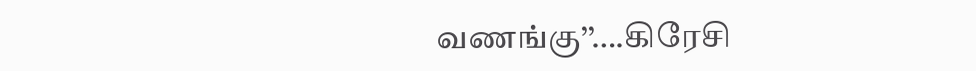வணங்கு’’….கிரேசி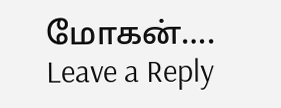மோகன்….
Leave a Reply